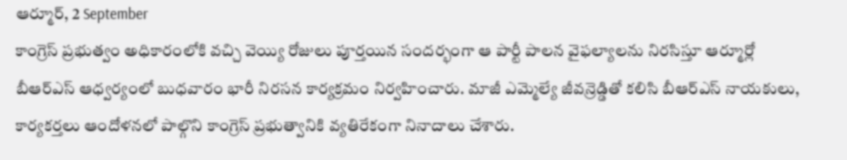ఆర్మూర్, 2 September
కాంగ్రెస్ ప్రభుత్వం అధికారంలోకి వచ్చి వెయ్యి రోజులు పూర్తయిన సందర్భంగా ఆ పార్టీ పాలన వైఫల్యాలను నిరసిస్తూ ఆర్మూర్లో బీఆర్ఎస్ ఆధ్వర్యంలో బుధవారం భారీ నిరసన కార్యక్రమం నిర్వహించారు. మాజీ ఎమ్మెల్యే జీవన్రెడ్డితో కలిసి బీఆర్ఎస్ నాయకులు, కార్యకర్తలు ఆందోళనలో పాల్గొని కాంగ్రెస్ ప్రభుత్వానికి వ్యతిరేకంగా నినాదాలు చేశారు.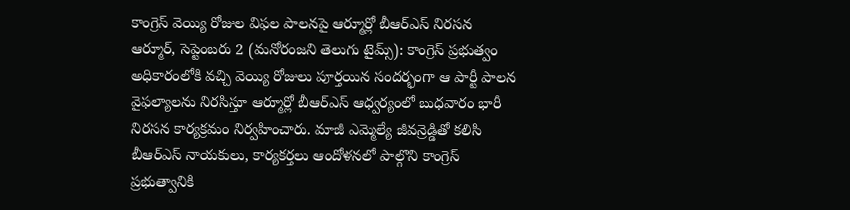కాంగ్రెస్ వెయ్యి రోజుల విఫల పాలనపై ఆర్మూర్లో బీఆర్ఎస్ నిరసన
ఆర్మూర్, సెప్టెంబరు 2 (మనోరంజని తెలుగు టైమ్స్): కాంగ్రెస్ ప్రభుత్వం అధికారంలోకి వచ్చి వెయ్యి రోజులు పూర్తయిన సందర్భంగా ఆ పార్టీ పాలన వైఫల్యాలను నిరసిస్తూ ఆర్మూర్లో బీఆర్ఎస్ ఆధ్వర్యంలో బుధవారం భారీ నిరసన కార్యక్రమం నిర్వహించారు. మాజీ ఎమ్మెల్యే జీవన్రెడ్డితో కలిసి బీఆర్ఎస్ నాయకులు, కార్యకర్తలు ఆందోళనలో పాల్గొని కాంగ్రెస్ ప్రభుత్వానికి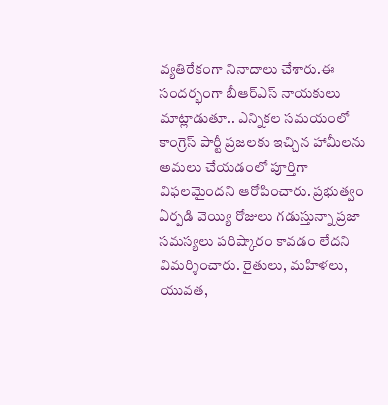వ్యతిరేకంగా నినాదాలు చేశారు.ఈ సందర్భంగా బీఆర్ఎస్ నాయకులు మాట్లాడుతూ.. ఎన్నికల సమయంలో కాంగ్రెస్ పార్టీ ప్రజలకు ఇచ్చిన హామీలను అమలు చేయడంలో పూర్తిగా విఫలమైందని ఆరోపించారు. ప్రభుత్వం ఏర్పడి వెయ్యి రోజులు గడుస్తున్నా ప్రజా సమస్యలు పరిష్కారం కావడం లేదని విమర్శించారు. రైతులు, మహిళలు, యువత,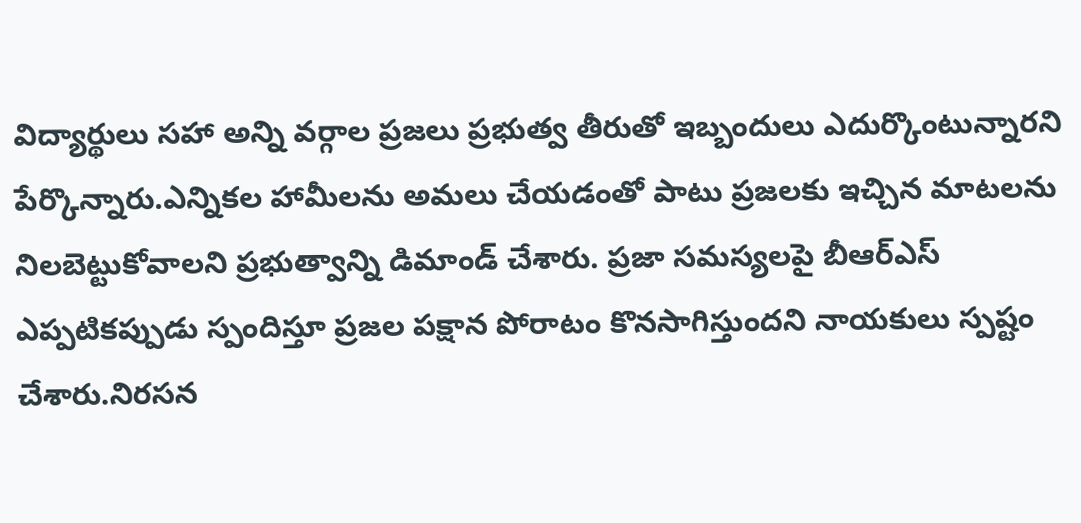విద్యార్థులు సహా అన్ని వర్గాల ప్రజలు ప్రభుత్వ తీరుతో ఇబ్బందులు ఎదుర్కొంటున్నారని పేర్కొన్నారు.ఎన్నికల హామీలను అమలు చేయడంతో పాటు ప్రజలకు ఇచ్చిన మాటలను నిలబెట్టుకోవాలని ప్రభుత్వాన్ని డిమాండ్ చేశారు. ప్రజా సమస్యలపై బీఆర్ఎస్ ఎప్పటికప్పుడు స్పందిస్తూ ప్రజల పక్షాన పోరాటం కొనసాగిస్తుందని నాయకులు స్పష్టం చేశారు.నిరసన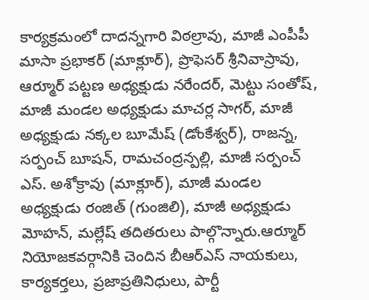కార్యక్రమంలో దాదన్నగారి విఠల్రావు, మాజీ ఎంపీపీ మాసా ప్రభాకర్ (మాక్లూర్), ప్రొఫెసర్ శ్రీనివాస్రావు, ఆర్మూర్ పట్టణ అధ్యక్షుడు నరేందర్, మెట్టు సంతోష్, మాజీ మండల అధ్యక్షుడు మాచర్ల సాగర్, మాజీ అధ్యక్షుడు నక్కల బూమేష్ (డోంకేశ్వర్), రాజన్న, సర్పంచ్ బూషన్, రామచంద్రన్పల్లి, మాజీ సర్పంచ్ ఎస్. అశోక్రావు (మాక్లూర్), మాజీ మండల అధ్యక్షుడు రంజిత్ (గుంజిలి), మాజీ అధ్యక్షుడు మోహన్, మల్లేష్ తదితరులు పాల్గొన్నారు.ఆర్మూర్ నియోజకవర్గానికి చెందిన బీఆర్ఎస్ నాయకులు, కార్యకర్తలు, ప్రజాప్రతినిధులు, పార్టీ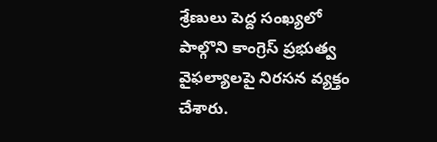శ్రేణులు పెద్ద సంఖ్యలో పాల్గొని కాంగ్రెస్ ప్రభుత్వ వైఫల్యాలపై నిరసన వ్యక్తం చేశారు.